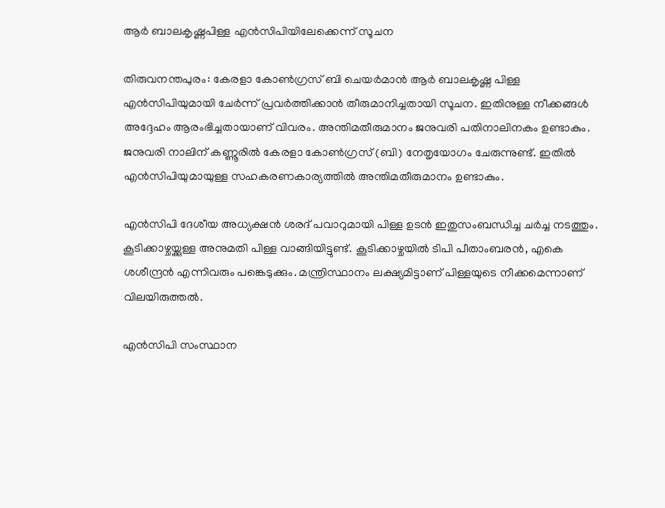ആര്‍ ബാലകൃഷ്ണപിള്ള എന്‍സിപിയിലേക്കെന്ന് സൂചന

തിരുവനന്തപുരം: കേരളാ കോണ്‍ഗ്രസ് ബി ചെയര്‍മാന്‍ ആര്‍ ബാലകൃഷ്ണ പിള്ള എന്‍സിപിയുമായി ചേര്‍ന്ന് പ്രവര്‍ത്തിക്കാന്‍ തീരുമാനിച്ചതായി സൂചന. ഇതിനുള്ള നീക്കങ്ങള്‍ അദ്ദേഹം ആരംഭിച്ചതായാണ് വിവരം. അന്തിമതീരുമാനം ജനുവരി പതിനാലിനകം ഉണ്ടാകും. ജനുവരി നാലിന് കണ്ണൂരില്‍ കേരളാ കോണ്‍ഗ്രസ് (ബി) നേതൃയോഗം ചേരുന്നുണ്ട്. ഇതില്‍ എന്‍സിപിയുമായുള്ള സഹകരണകാര്യത്തില്‍ അന്തിമതീരുമാനം ഉണ്ടാകും.

എന്‍സിപി ദേശീയ അധ്യക്ഷന്‍ ശരദ് പവാറുമായി പിള്ള ഉടന്‍ ഇതുസംബന്ധിച്ച ചര്‍ച്ച നടത്തും. കൂടിക്കാഴ്ചയ്ക്കുള്ള അനുമതി പിള്ള വാങ്ങിയിട്ടുണ്ട്. കൂടിക്കാഴ്ചയില്‍ ടിപി പീതാംബരന്‍, എകെ ശശീന്ദ്രന്‍ എന്നിവരും പങ്കെടുക്കും. മന്ത്രിസ്ഥാനം ലക്ഷ്യമിട്ടാണ് പിള്ളയുടെ നീക്കമെന്നാണ് വിലയിരുത്തല്‍.

എന്‍സിപി സംസ്ഥാന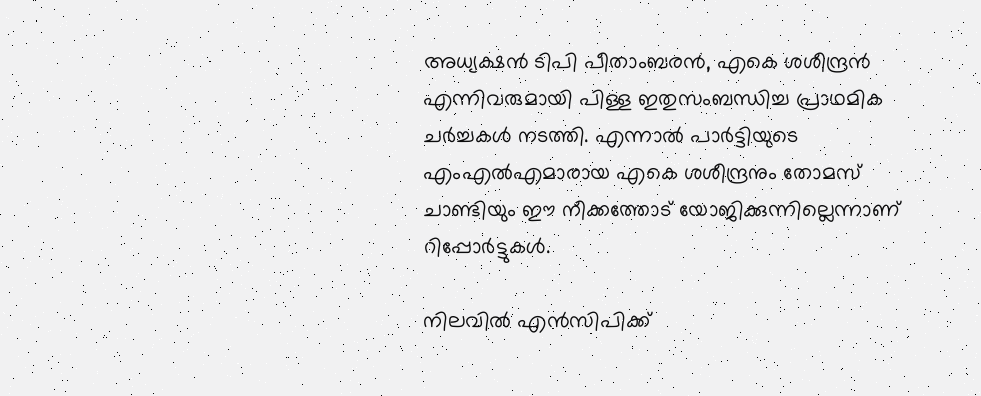അധ്യക്ഷന്‍ ടിപി പീതാംബരന്‍, എകെ ശശീന്ദ്രന്‍ എന്നിവരുമായി പിള്ള ഇതുസംബന്ധിച്ച പ്രാഥമിക ചര്‍ച്ചകള്‍ നടത്തി. എന്നാല്‍ പാര്‍ട്ടിയുടെ എംഎല്‍എമാരായ എകെ ശശീന്ദ്രനും തോമസ് ചാണ്ടിയും ഈ നീക്കത്തോട് യോജിക്കുന്നില്ലെന്നാണ് റിപ്പോര്‍ട്ടുകള്‍.

നിലവില്‍ എന്‍സിപിക്ക്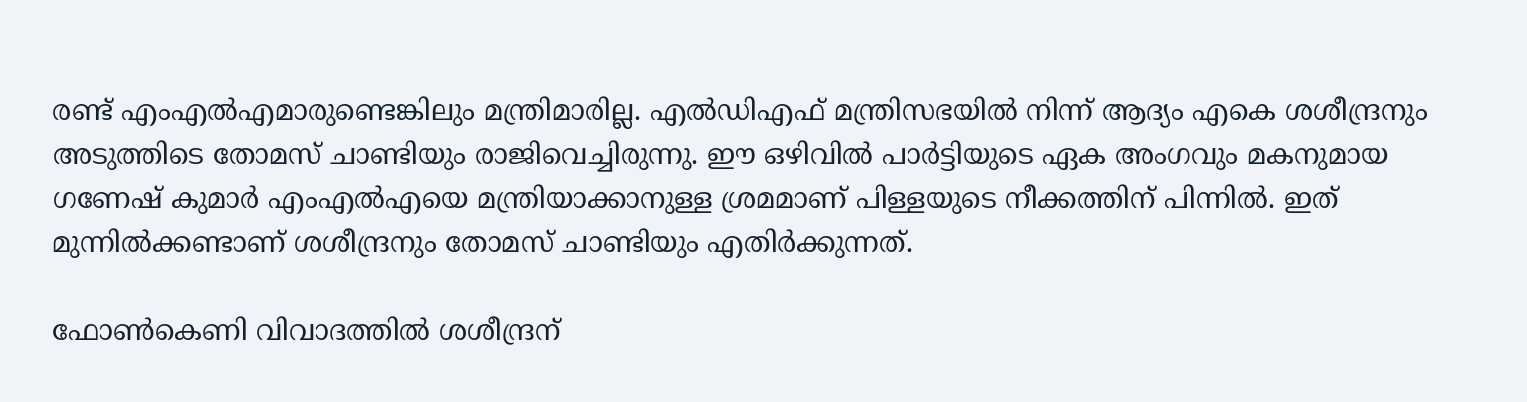രണ്ട് എംഎല്‍എമാരുണ്ടെങ്കിലും മന്ത്രിമാരില്ല. എല്‍ഡിഎഫ് മന്ത്രിസഭയില്‍ നിന്ന് ആദ്യം എകെ ശശീന്ദ്രനും അടുത്തിടെ തോമസ് ചാണ്ടിയും രാജിവെച്ചിരുന്നു. ഈ ഒഴിവില്‍ പാര്‍ട്ടിയുടെ ഏക അംഗവും മകനുമായ ഗണേഷ് കുമാര്‍ എംഎല്‍എയെ മന്ത്രിയാക്കാനുള്ള ശ്രമമാണ് പിള്ളയുടെ നീക്കത്തിന് പിന്നില്‍. ഇത് മുന്നില്‍ക്കണ്ടാണ് ശശീന്ദ്രനും തോമസ് ചാണ്ടിയും എതിര്‍ക്കുന്നത്.

ഫോണ്‍കെണി വിവാദത്തില്‍ ശശീന്ദ്രന്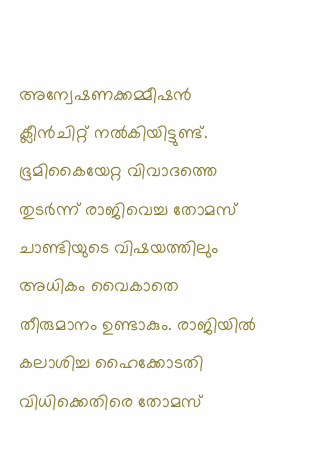അന്വേഷണക്കമ്മീഷന്‍ ക്ലീന്‍ചിറ്റ് നല്‍കിയിട്ടുണ്ട്. ഭൂമികൈയേറ്റ വിവാദത്തെ തുടര്‍ന്ന് രാജിവെച്ച തോമസ് ചാണ്ടിയുടെ വിഷയത്തിലും അധികം വൈകാതെ തീരുമാനം ഉണ്ടാകും. രാജിയില്‍ കലാശിച്ച ഹൈക്കോടതി വിധിക്കെതിരെ തോമസ്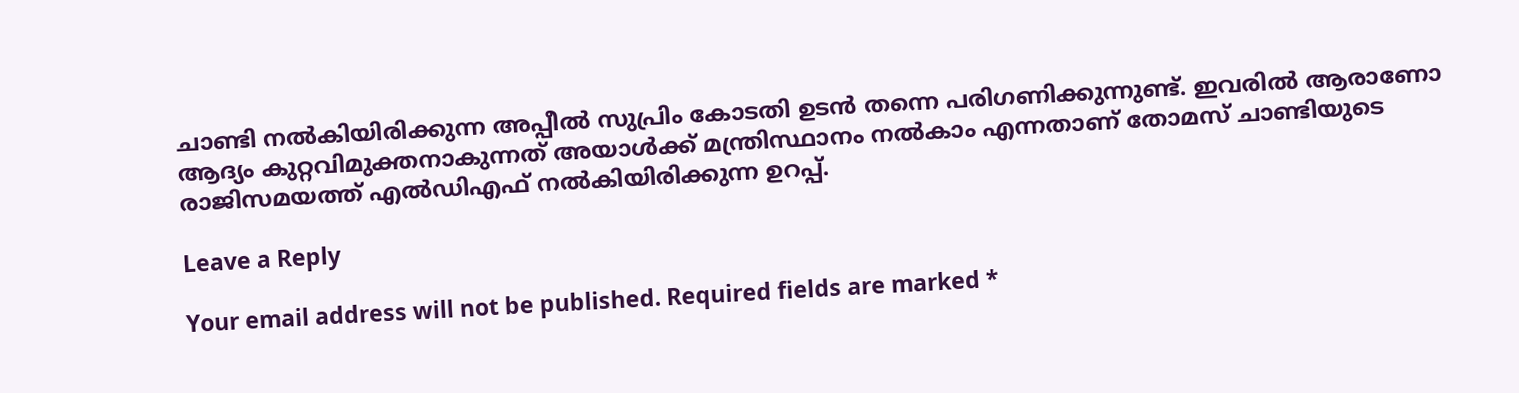ചാണ്ടി നല്‍കിയിരിക്കുന്ന അപ്പീല്‍ സുപ്രിം കോടതി ഉടന്‍ തന്നെ പരിഗണിക്കുന്നുണ്ട്. ഇവരില്‍ ആരാണോ ആദ്യം കുറ്റവിമുക്തനാകുന്നത് അയാള്‍ക്ക് മന്ത്രിസ്ഥാനം നല്‍കാം എന്നതാണ് തോമസ് ചാണ്ടിയുടെ രാജിസമയത്ത് എല്‍ഡിഎഫ് നല്‍കിയിരിക്കുന്ന ഉറപ്പ്.

Leave a Reply

Your email address will not be published. Required fields are marked *